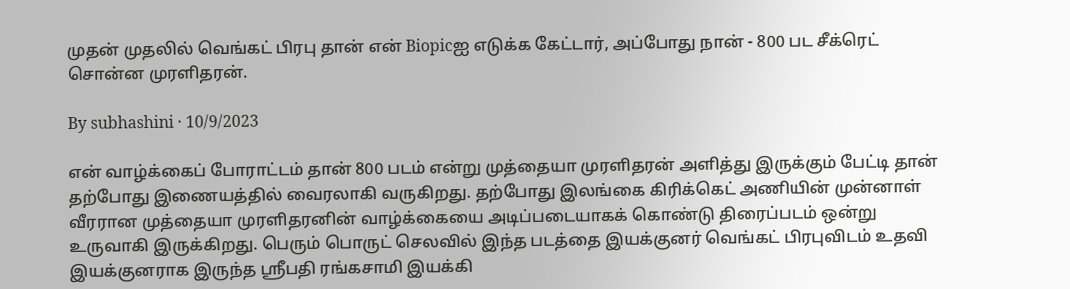முதன் முதலில் வெங்கட் பிரபு தான் என் Biopicஐ எடுக்க கேட்டார், அப்போது நான் - 800 பட சீக்ரெட் சொன்ன முரளிதரன்.

By subhashini · 10/9/2023

என் வாழ்க்கைப் போராட்டம் தான் 800 படம் என்று முத்தையா முரளிதரன் அளித்து இருக்கும் பேட்டி தான் தற்போது இணையத்தில் வைரலாகி வருகிறது. தற்போது இலங்கை கிரிக்கெட் அணியின் முன்னாள் வீரரான முத்தையா முரளிதரனின் வாழ்க்கையை அடிப்படையாகக் கொண்டு திரைப்படம் ஒன்று உருவாகி இருக்கிறது. பெரும் பொருட் செலவில் இந்த படத்தை இயக்குனர் வெங்கட் பிரபுவிடம் உதவி இயக்குனராக இருந்த ஸ்ரீபதி ரங்கசாமி இயக்கி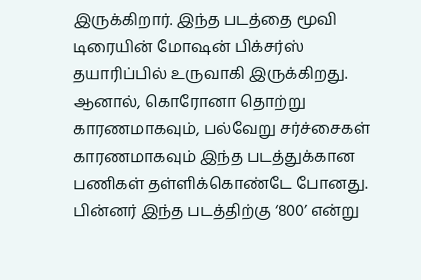இருக்கிறார். இந்த படத்தை மூவி டிரையின் மோஷன் பிக்சர்ஸ் தயாரிப்பில் உருவாகி இருக்கிறது. ஆனால், கொரோனா தொற்று காரணமாகவும், பல்வேறு சர்ச்சைகள் காரணமாகவும் இந்த படத்துக்கான பணிகள் தள்ளிக்கொண்டே போனது. பின்னர் இந்த படத்திற்கு ‘800’ என்று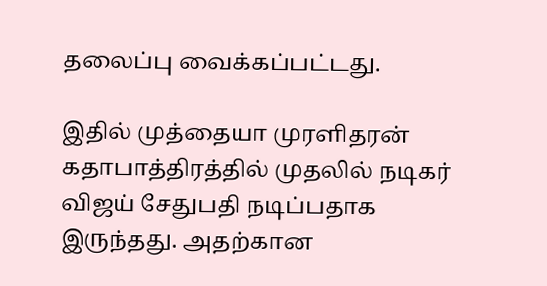தலைப்பு வைக்கப்பட்டது.

இதில் முத்தையா முரளிதரன் கதாபாத்திரத்தில் முதலில் நடிகர் விஜய் சேதுபதி நடிப்பதாக இருந்தது. அதற்கான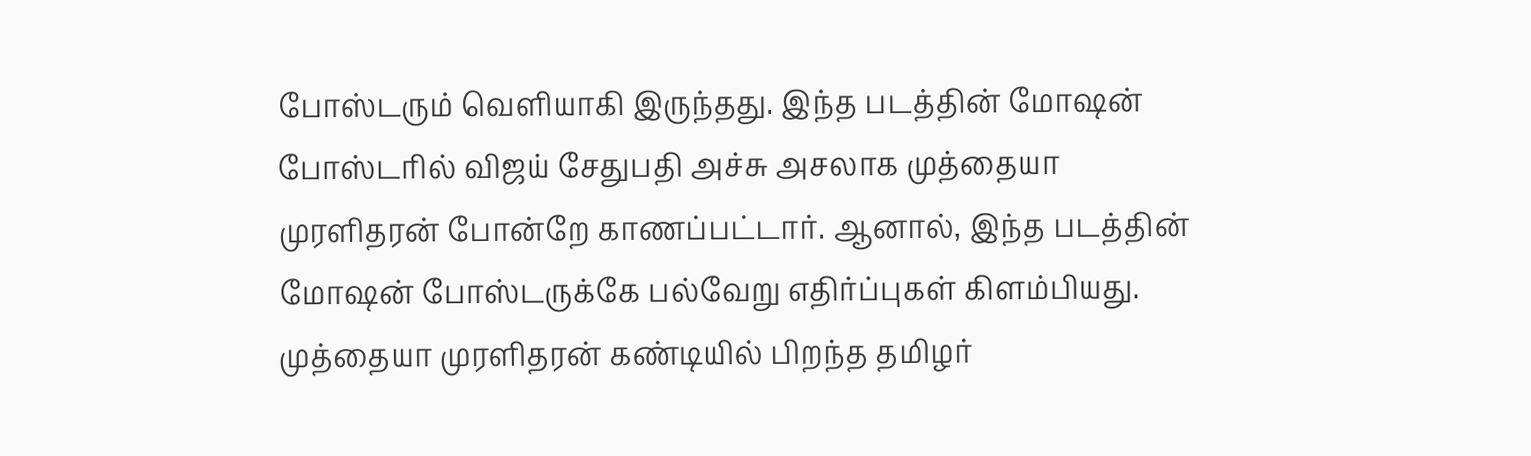போஸ்டரும் வெளியாகி இருந்தது. இந்த படத்தின் மோஷன் போஸ்டரில் விஜய் சேதுபதி அச்சு அசலாக முத்தையா முரளிதரன் போன்றே காணப்பட்டார். ஆனால், இந்த படத்தின் மோஷன் போஸ்டருக்கே பல்வேறு எதிர்ப்புகள் கிளம்பியது. முத்தையா முரளிதரன் கண்டியில் பிறந்த தமிழர்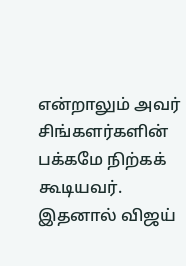என்றாலும் அவர் சிங்களர்களின் பக்கமே நிற்கக் கூடியவர். இதனால் விஜய்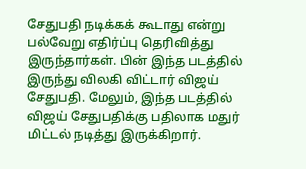சேதுபதி நடிக்கக் கூடாது என்று பல்வேறு எதிர்ப்பு தெரிவித்து இருந்தார்கள். பின் இந்த படத்தில் இருந்து விலகி விட்டார் விஜய் சேதுபதி. மேலும், இந்த படத்தில் விஜய் சேதுபதிக்கு பதிலாக மதுர் மிட்டல் நடித்து இருக்கிறார்.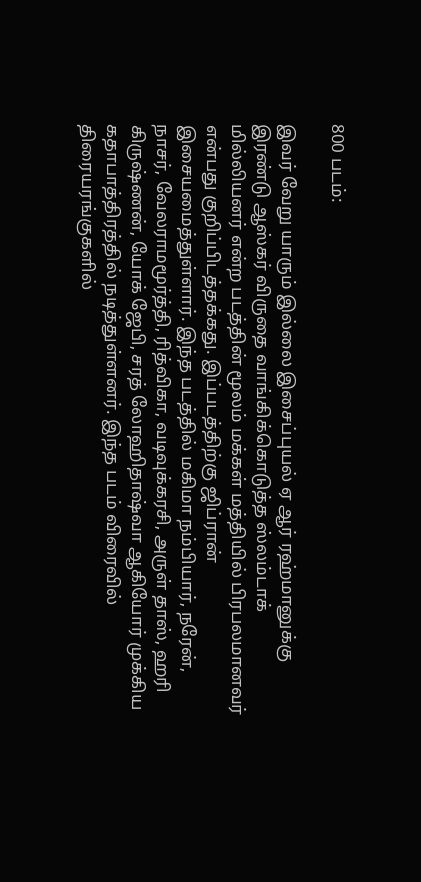800 படம்:

இவர் வேறு யாரும் இல்லை இசைப்புயல் ஏ ஆர் ரஹ்மானுக்கு இரண்டு ஆஸ்கர் விருதை வாங்கிக்கொடுத்த ஸ்லம்டாக் மில்லியனர் என்ற படத்தின் மூலம் மக்கள் மத்தியில் பிரபலமானவர் என்பது குறிப்பிடத்தக்கது. இப்படத்திற்கு ஜிப்ரான் இசையமைத்துள்ளார். இந்த படத்தில் மகிமா நம்பியார், நரேன், நாசர், வேலராமமூர்த்தி, ரித்விகா, வடிவுக்கரசி, அருள் தாஸ், ஹரி கிருஷ்ணன், யோக் ஜேபி, சரத் லோஹிதாஷ்வா ஆகியோர் முக்கிய கதாபாத்திரத்தில் நடித்துள்ளனர். இந்த படம் விரைவில் திரையரங்குகளில்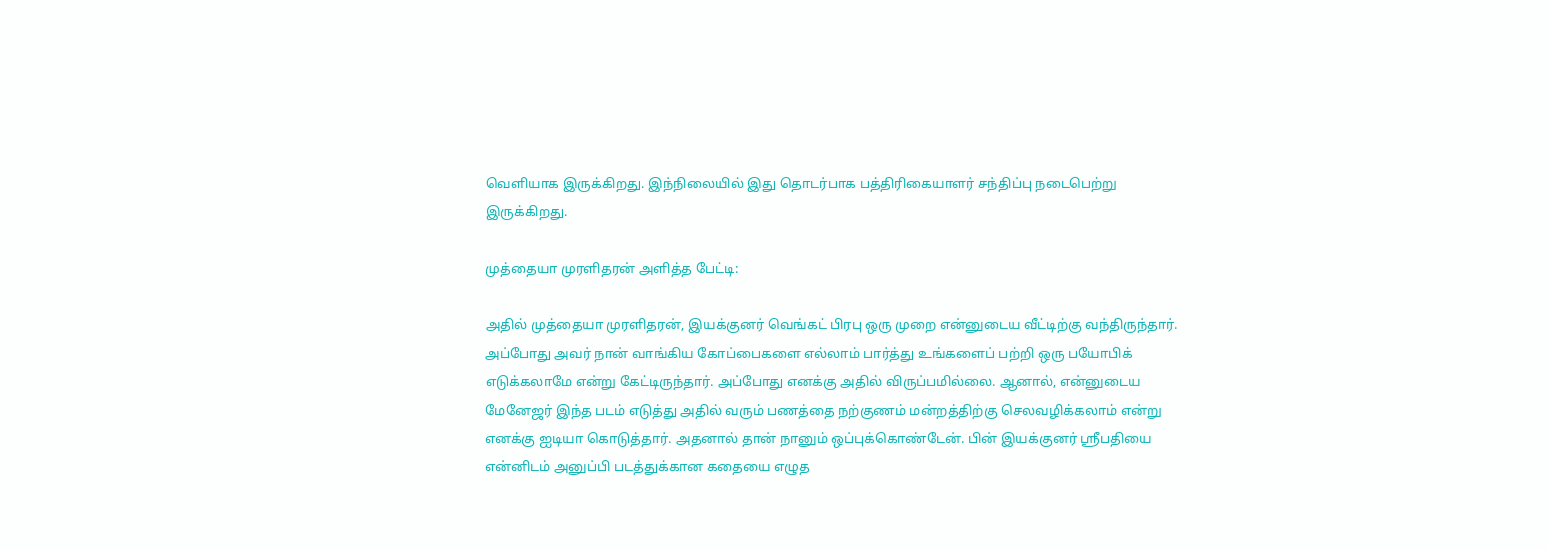வெளியாக இருக்கிறது. இந்நிலையில் இது தொடர்பாக பத்திரிகையாளர் சந்திப்பு நடைபெற்று இருக்கிறது.

முத்தையா முரளிதரன் அளித்த பேட்டி:

அதில் முத்தையா முரளிதரன், இயக்குனர் வெங்கட் பிரபு ஒரு முறை என்னுடைய வீட்டிற்கு வந்திருந்தார். அப்போது அவர் நான் வாங்கிய கோப்பைகளை எல்லாம் பார்த்து உங்களைப் பற்றி ஒரு பயோபிக் எடுக்கலாமே என்று கேட்டிருந்தார். அப்போது எனக்கு அதில் விருப்பமில்லை. ஆனால், என்னுடைய மேனேஜர் இந்த படம் எடுத்து அதில் வரும் பணத்தை நற்குணம் மன்றத்திற்கு செலவழிக்கலாம் என்று எனக்கு ஐடியா கொடுத்தார். அதனால் தான் நானும் ஒப்புக்கொண்டேன். பின் இயக்குனர் ஸ்ரீபதியை என்னிடம் அனுப்பி படத்துக்கான கதையை எழுத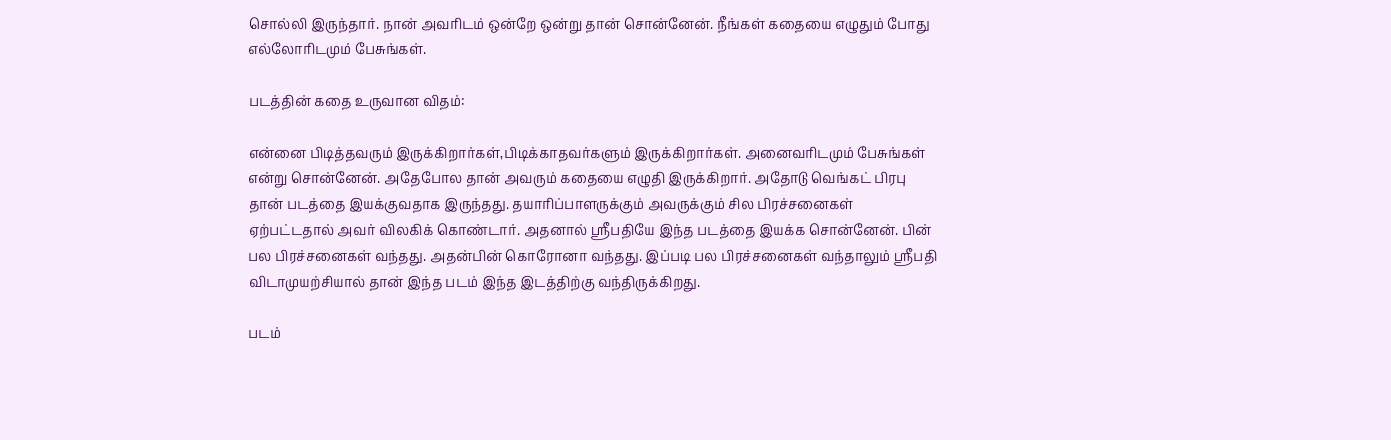சொல்லி இருந்தார். நான் அவரிடம் ஒன்றே ஒன்று தான் சொன்னேன். நீங்கள் கதையை எழுதும் போது எல்லோரிடமும் பேசுங்கள்.

படத்தின் கதை உருவான விதம்:

என்னை பிடித்தவரும் இருக்கிறார்கள்,பிடிக்காதவர்களும் இருக்கிறார்கள். அனைவரிடமும் பேசுங்கள் என்று சொன்னேன். அதேபோல தான் அவரும் கதையை எழுதி இருக்கிறார். அதோடு வெங்கட் பிரபு தான் படத்தை இயக்குவதாக இருந்தது. தயாரிப்பாளருக்கும் அவருக்கும் சில பிரச்சனைகள் ஏற்பட்டதால் அவர் விலகிக் கொண்டார். அதனால் ஸ்ரீபதியே இந்த படத்தை இயக்க சொன்னேன். பின் பல பிரச்சனைகள் வந்தது. அதன்பின் கொரோனா வந்தது. இப்படி பல பிரச்சனைகள் வந்தாலும் ஸ்ரீபதி விடாமுயற்சியால் தான் இந்த படம் இந்த இடத்திற்கு வந்திருக்கிறது.

படம்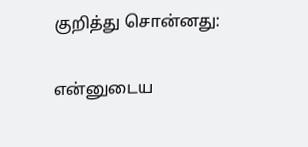குறித்து சொன்னது:

என்னுடைய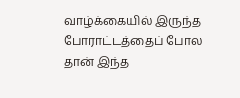வாழ்க்கையில் இருந்த போராட்டத்தைப் போல தான் இந்த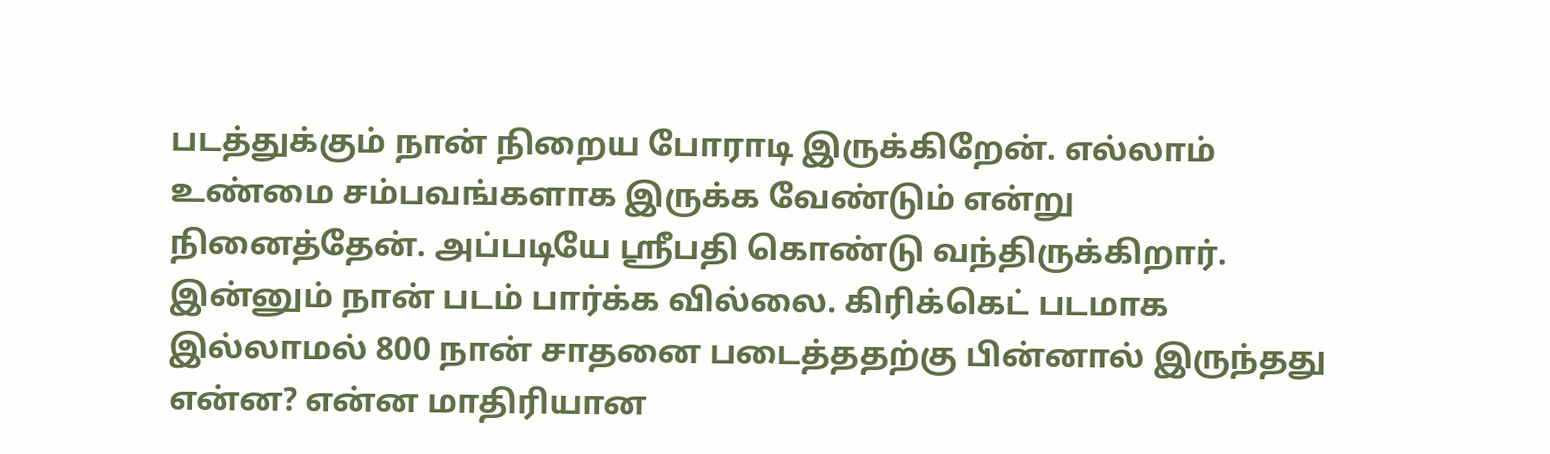படத்துக்கும் நான் நிறைய போராடி இருக்கிறேன். எல்லாம் உண்மை சம்பவங்களாக இருக்க வேண்டும் என்று நினைத்தேன். அப்படியே ஸ்ரீபதி கொண்டு வந்திருக்கிறார். இன்னும் நான் படம் பார்க்க வில்லை. கிரிக்கெட் படமாக இல்லாமல் 800 நான் சாதனை படைத்ததற்கு பின்னால் இருந்தது என்ன? என்ன மாதிரியான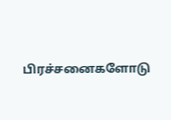பிரச்சனைகளோடு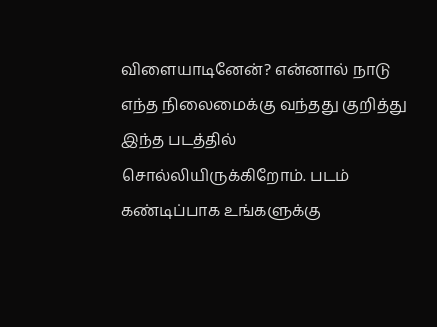விளையாடினேன்? என்னால் நாடு எந்த நிலைமைக்கு வந்தது குறித்து இந்த படத்தில் சொல்லியிருக்கிறோம். படம் கண்டிப்பாக உங்களுக்கு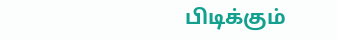பிடிக்கும்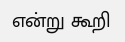என்று கூறி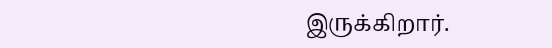இருக்கிறார்.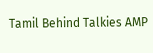Tamil Behind Talkies AMP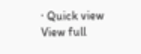· Quick view
View full